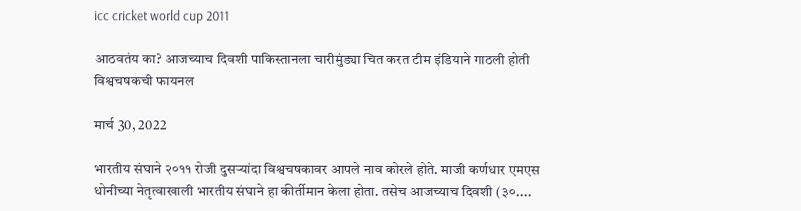icc cricket world cup 2011

आठवतंय का? आजच्याच दिवशी पाकिस्तानला चारीमुंड्या चित करत टीम इंडियाने गाठली होती विश्वचषकची फायनल

मार्च 30, 2022

भारतीय संघाने २०११ रोजी दुसऱ्यांदा विश्वचषकावर आपले नाव कोरले होते. माजी कर्णधार एमएस धोनीच्या नेतृत्वाखाली भारतीय संघाने हा कीर्तीमान केला होता. तसेच आजच्याच दिवशी (३०....